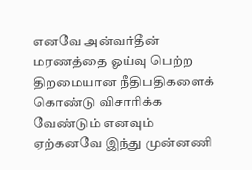எனவே அன்வர்தீன் மரணத்தை ஓய்வு பெற்ற திறமையான நீதிபதிகளைக் கொண்டு விசாரிக்க வேண்டும் எனவும் ஏற்கனவே இந்து முன்னணி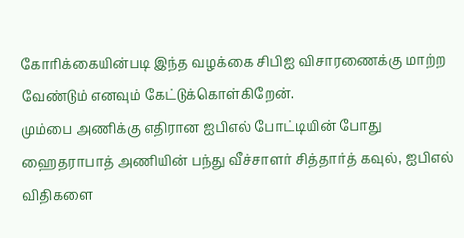கோரிக்கையின்படி இந்த வழக்கை சிபிஐ விசாரணைக்கு மாற்ற வேண்டும் எனவும் கேட்டுக்கொள்கிறேன்.
மும்பை அணிக்கு எதிரான ஐபிஎல் போட்டியின் போது ஹைதராபாத் அணியின் பந்து வீச்சாளர் சித்தார்த் கவுல், ஐபிஎல் விதிகளை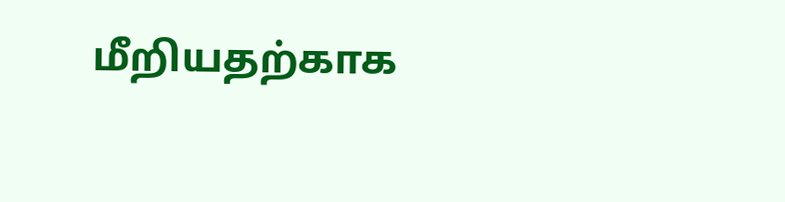மீறியதற்காக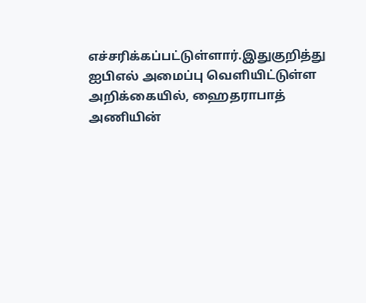எச்சரிக்கப்பட்டுள்ளார்.இதுகுறித்து ஐபிஎல் அமைப்பு வெளியிட்டுள்ள அறிக்கையில், ஹைதராபாத் அணியின்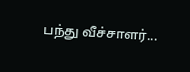பந்து வீச்சாளர்...